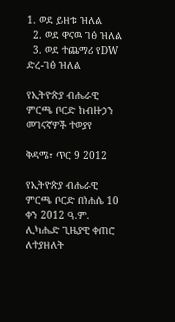1. ወደ ይዘቱ ዝለል
  2. ወደ ዋናዉ ገፅ ዝለል
  3. ወደ ተጨማሪ የDW ድረ-ገፅ ዝለል

የኢትዮጵያ ብሔራዊ ምርጫ ቦርድ ከብዙኃን መገናኛዎች ተወያየ

ቅዳሜ፣ ጥር 9 2012

የኢትዮጵያ ብሔራዊ ምርጫ ቦርድ በነሐሴ 10 ቀን 2012 ዓ.ም. ሊካሔድ ጊዜያዊ ቀጠሮ ለተያዘለት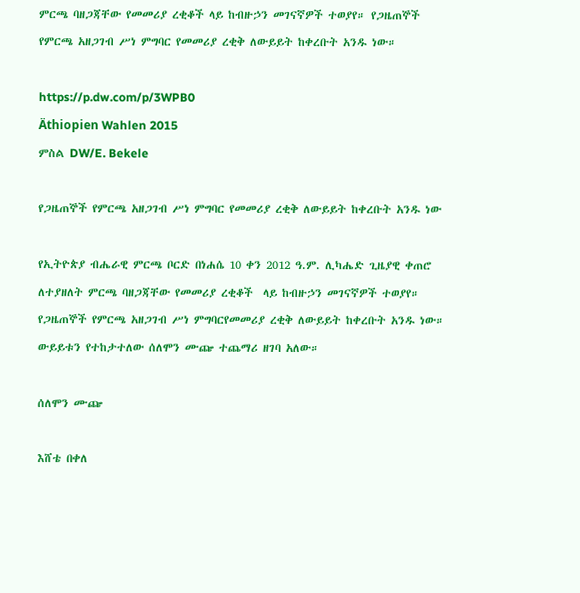ምርጫ ባዘጋጃቸው የመመሪያ ረቂቆች ላይ ከብዙኃን መገናኛዎች ተወያየ። የጋዜጠኞች የምርጫ አዘጋገብ ሥነ ምግባር የመመሪያ ረቂቅ ለውይይት ከቀረቡት አንዱ ነው።

https://p.dw.com/p/3WPB0
Äthiopien Wahlen 2015
ምስል DW/E. Bekele

የጋዜጠኞች የምርጫ አዘጋገብ ሥነ ምግባር የመመሪያ ረቂቅ ለውይይት ከቀረቡት አንዱ ነው

የኢትዮጵያ ብሔራዊ ምርጫ ቦርድ በነሐሴ 10 ቀን 2012 ዓ.ም. ሊካሔድ ጊዜያዊ ቀጠሮ ለተያዘለት ምርጫ ባዘጋጃቸው የመመሪያ ረቂቆች  ላይ ከብዙኃን መገናኛዎች ተወያየ። የጋዜጠኞች የምርጫ አዘጋገብ ሥነ ምግባርየመመሪያ ረቂቅ ለውይይት ከቀረቡት አንዱ ነው። ውይይቱን የተከታተለው ሰለሞን ሙጬ ተጨማሪ ዘገባ አለው።

ሰለሞን ሙጬ

እሸቴ በቀለ